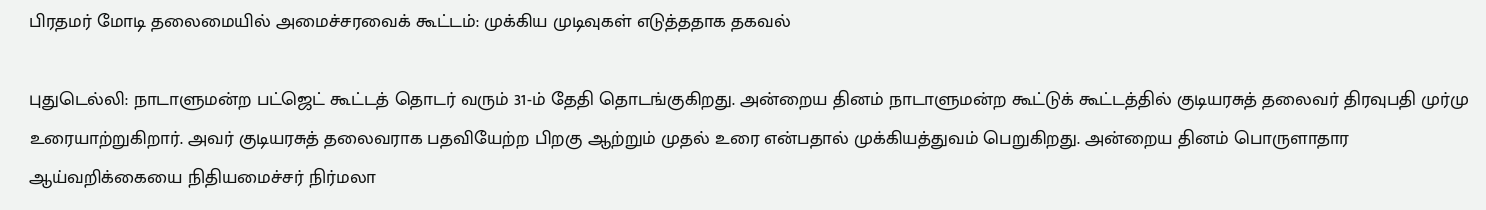பிரதமர் மோடி தலைமையில் அமைச்சரவைக் கூட்டம்: முக்கிய முடிவுகள் எடுத்ததாக தகவல்

புதுடெல்லி: நாடாளுமன்ற பட்ஜெட் கூட்டத் தொடர் வரும் 31-ம் தேதி தொடங்குகிறது. அன்றைய தினம் நாடாளுமன்ற கூட்டுக் கூட்டத்தில் குடியரசுத் தலைவர் திரவுபதி முர்மு உரையாற்றுகிறார். அவர் குடியரசுத் தலைவராக பதவியேற்ற பிறகு ஆற்றும் முதல் உரை என்பதால் முக்கியத்துவம் பெறுகிறது. அன்றைய தினம் பொருளாதார ஆய்வறிக்கையை நிதியமைச்சர் நிர்மலா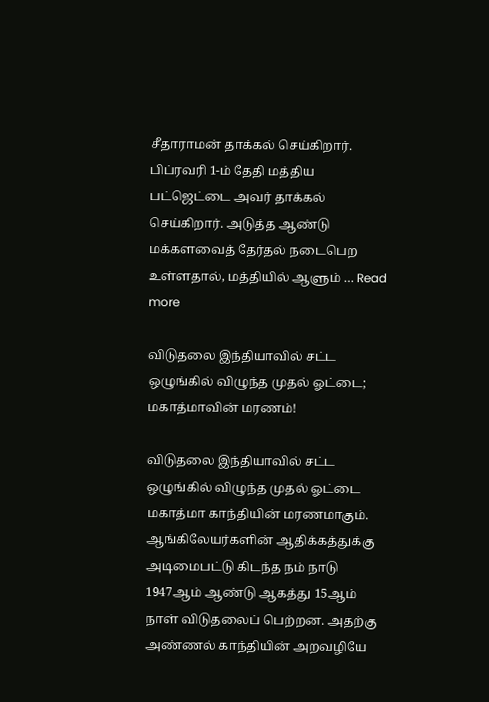சீதாராமன் தாக்கல் செய்கிறார். பிப்ரவரி 1-ம் தேதி மத்திய பட்ஜெட்டை அவர் தாக்கல் செய்கிறார். அடுத்த ஆண்டு மக்களவைத் தேர்தல் நடைபெற உள்ளதால், மத்தியில் ஆளும் … Read more

விடுதலை இந்தியாவில் சட்ட ஒழுங்கில் விழுந்த முதல் ஓட்டை; மகாத்மாவின் மரணம்!

விடுதலை இந்தியாவில் சட்ட ஒழுங்கில் விழுந்த முதல் ஓட்டை மகாத்மா காந்தியின் மரணமாகும்.  ஆங்கிலேயர்களின் ஆதிக்கத்துக்கு அடிமைபட்டு கிடந்த நம் நாடு 1947ஆம் ஆண்டு ஆகத்து 15ஆம் நாள் விடுதலைப் பெற்றன. அதற்கு அண்ணல் காந்தியின் அறவழியே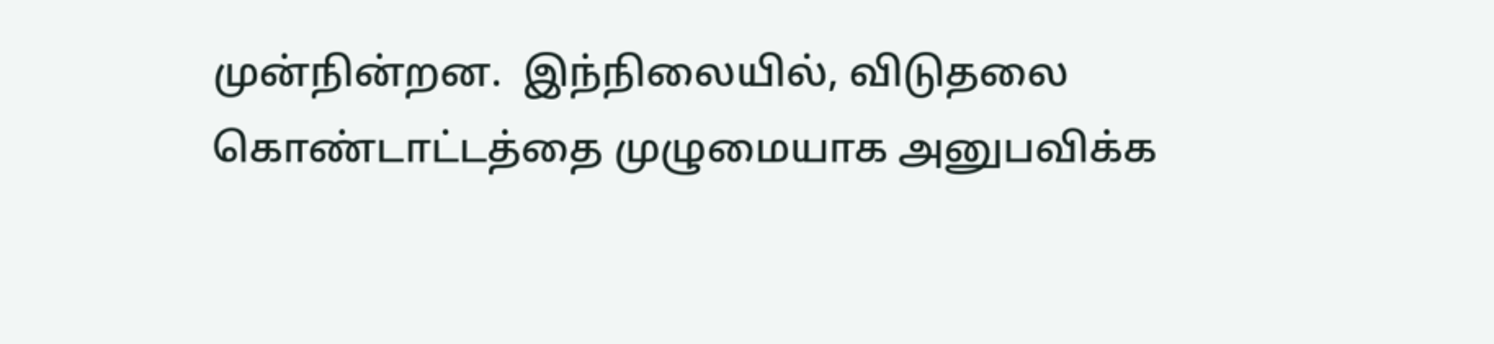முன்நின்றன.  இந்நிலையில், விடுதலை கொண்டாட்டத்தை முழுமையாக அனுபவிக்க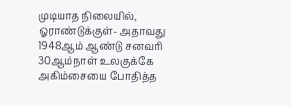முடியாத நிலையில், ஓராண்டுக்குள்- அதாவது 1948ஆம் ஆண்டு சனவரி 30ஆம்நாள் உலகுக்கே அகிம்சையை போதித்த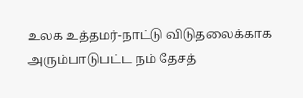உலக உத்தமர்-நாட்டு விடுதலைக்காக அரும்பாடுபட்ட நம் தேசத்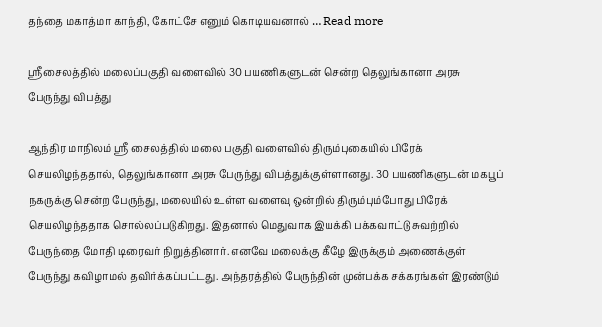தந்தை மகாத்மா காந்தி, கோட்சே எனும் கொடியவனால் … Read more

ஸ்ரீசைலத்தில் மலைப்பகுதி வளைவில் 30 பயணிகளுடன் சென்ற தெலுங்கானா அரசு பேருந்து விபத்து

ஆந்திர மாநிலம் ஸ்ரீ சைலத்தில் மலை பகுதி வளைவில் திரும்புகையில் பிரேக் செயலிழந்ததால், தெலுங்கானா அரசு பேருந்து விபத்துக்குள்ளானது. 30 பயணிகளுடன் மகபூப் நகருக்கு சென்ற பேருந்து, மலையில் உள்ள வளைவு ஒன்றில் திரும்பும்போது பிரேக் செயலிழந்ததாக சொல்லப்படுகிறது. இதனால் மெதுவாக இயக்கி பக்கவாட்டு சுவற்றில் பேருந்தை மோதி டிரைவர் நிறுத்தினார். எனவே மலைக்கு கீழே இருக்கும் அணைக்குள் பேருந்து கவிழாமல் தவிர்க்கப்பட்டது. அந்தரத்தில் பேருந்தின் முன்பக்க சக்கரங்கள் இரண்டும்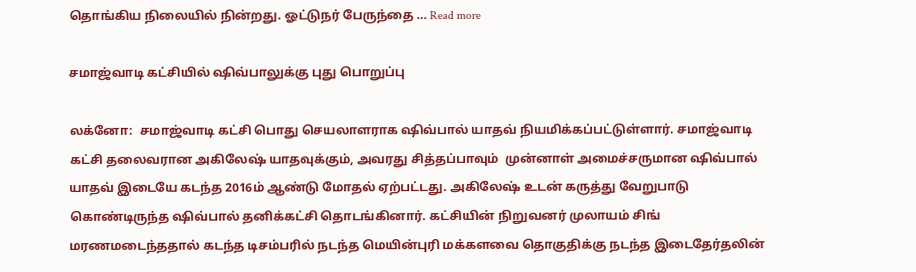தொங்கிய நிலையில் நின்றது. ஓட்டுநர் பேருந்தை … Read more

சமாஜ்வாடி கட்சியில் ஷிவ்பாலுக்கு புது பொறுப்பு

லக்னோ:  சமாஜ்வாடி கட்சி பொது செயலாளராக ஷிவ்பால் யாதவ் நியமிக்கப்பட்டுள்ளார். சமாஜ்வாடி கட்சி தலைவரான அகிலேஷ் யாதவுக்கும், அவரது சித்தப்பாவும்  முன்னாள் அமைச்சருமான ஷிவ்பால் யாதவ் இடையே கடந்த 2016ம் ஆண்டு மோதல் ஏற்பட்டது. அகிலேஷ் உடன் கருத்து வேறுபாடு கொண்டிருந்த ஷிவ்பால் தனிக்கட்சி தொடங்கினார். கட்சியின் நிறுவனர் முலாயம் சிங் மரணமடைந்ததால் கடந்த டிசம்பரில் நடந்த மெயின்புரி மக்களவை தொகுதிக்கு நடந்த இடைதேர்தலின்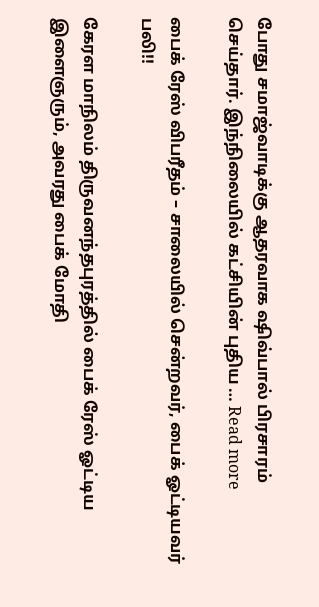போது சமாஜ்வாடிக்கு ஆதரவாக ஷிவ்பால் பிரசாரம் செய்தார். இந்நிலையில் கட்சியின் புதிய … Read more

பைக் ரேஸ் விபரீதம் – சாலையில் சென்றவர், பைக் ஓட்டியவர் பலி!!

கேரள மாநிலம் திருவனந்தபுரத்தில் பைக் ரேஸ் ஓட்டிய இளைஞரும், அவரது பைக் மோதி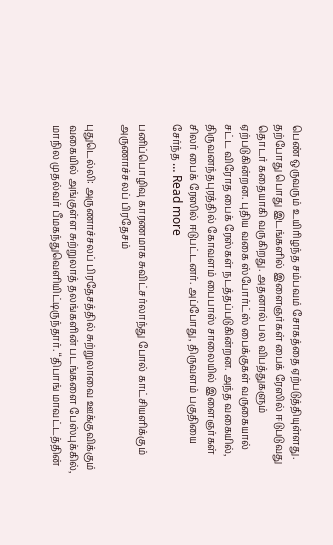பெண் ஒருவரும் உயிரிழந்த சம்பவம் சோகத்தை ஏற்படுத்தியுள்ளது. தற்போது பொது இடங்களில் இளைஞர்கள் பைக் ரேஸில் ஈடுபடுவது தொடர் கதையாகி வருகிறது. அதனால் பல விபத்துகளும் ஏற்படுகின்றன. புதிய வகை ஸ்போர்ட்ஸ் பைக்குகள் வருகையால் சட்ட விரோத பைக் ரேஸ்கள் நடத்தப்படுகின்றன. அந்த வகையில், திருவனந்தபுரத்தில் கோவளம் பைபாஸ் சாலையில் இளைஞர்கள் சிலர் பைக் ரேஸில் ஈடுபட்டனர். அப்போது, திருவளம் பகுதியை சேர்ந்த … Read more

பனிப்பொழிவு காரணமாக சுவிட்சர்லாந்து போல் காட்சியளிக்கும் அருணாச்சலப் பிரதேசம்

புதுடெல்லி: அருணாச்சலப் பிரதேசத்தில் சுற்றுலாவை ஊக்குவிக்கும் வகையில் அங்குள்ள சுற்றுலாத் தலங்களின் படங்களை பேஸ்புக்கில், மாநில முதல்வர் பீமகந்துவெளியிட்டிருந்தார். ‘‘திபாங் மாவட்டத்தின்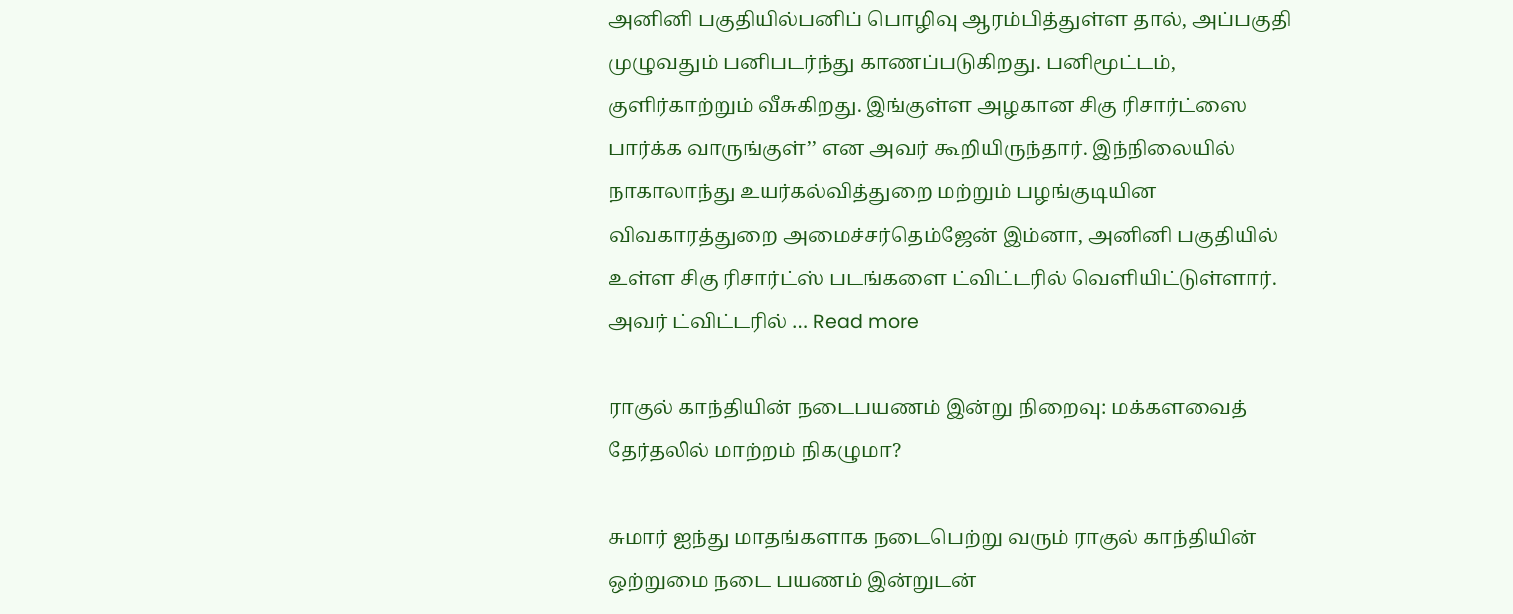அனினி பகுதியில்பனிப் பொழிவு ஆரம்பித்துள்ள தால், அப்பகுதி முழுவதும் பனிபடர்ந்து காணப்படுகிறது. பனிமூட்டம், குளிர்காற்றும் வீசுகிறது. இங்குள்ள அழகான சிகு ரிசார்ட்ஸை பார்க்க வாருங்குள்’’ என அவர் கூறியிருந்தார். இந்நிலையில் நாகாலாந்து உயர்கல்வித்துறை மற்றும் பழங்குடியின விவகாரத்துறை அமைச்சர்தெம்ஜேன் இம்னா, அனினி பகுதியில் உள்ள சிகு ரிசார்ட்ஸ் படங்களை ட்விட்டரில் வெளியிட்டுள்ளார். அவர் ட்விட்டரில் … Read more

ராகுல் காந்தியின் நடைபயணம் இன்று நிறைவு: மக்களவைத் தேர்தலில் மாற்றம் நிகழுமா?

சுமார் ஐந்து மாதங்களாக நடைபெற்று வரும் ராகுல் காந்தியின் ஒற்றுமை நடை பயணம் இன்றுடன்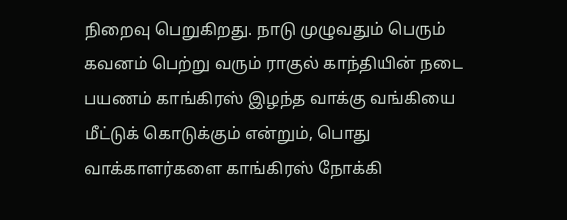நிறைவு பெறுகிறது. நாடு முழுவதும் பெரும் கவனம் பெற்று வரும் ராகுல் காந்தியின் நடை பயணம் காங்கிரஸ் இழந்த வாக்கு வங்கியை மீட்டுக் கொடுக்கும் என்றும், பொது வாக்காளர்களை காங்கிரஸ் நோக்கி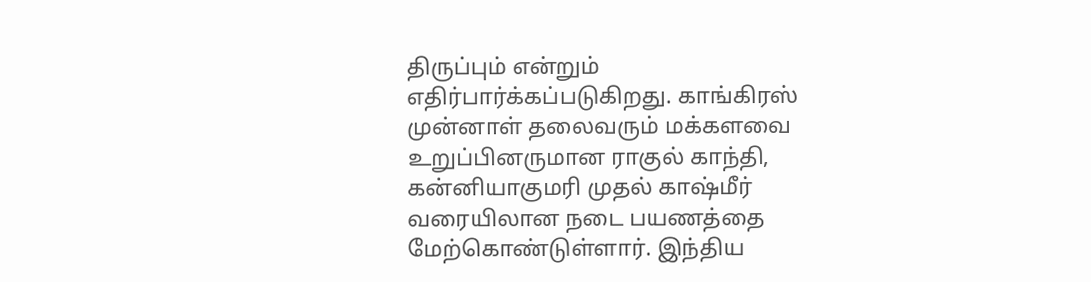திருப்பும் என்றும் எதிர்பார்க்கப்படுகிறது. காங்கிரஸ் முன்னாள் தலைவரும் மக்களவை உறுப்பினருமான ராகுல் காந்தி, கன்னியாகுமரி முதல் காஷ்மீர் வரையிலான நடை பயணத்தை மேற்கொண்டுள்ளார். இந்திய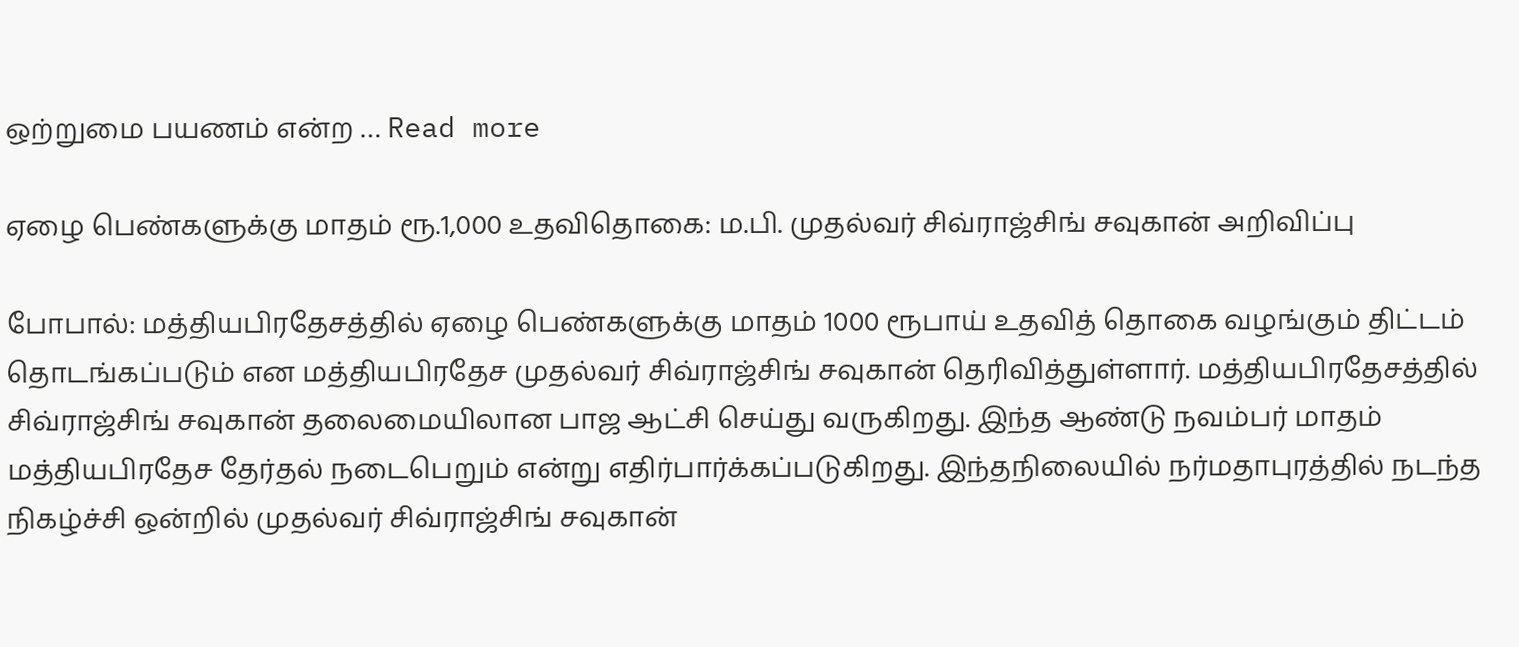ஒற்றுமை பயணம் என்ற … Read more

ஏழை பெண்களுக்கு மாதம் ரூ.1,000 உதவிதொகை: ம.பி. முதல்வர் சிவ்ராஜ்சிங் சவுகான் அறிவிப்பு

போபால்: மத்தியபிரதேசத்தில் ஏழை பெண்களுக்கு மாதம் 1000 ரூபாய் உதவித் தொகை வழங்கும் திட்டம் தொடங்கப்படும் என மத்தியபிரதேச முதல்வர் சிவ்ராஜ்சிங் சவுகான் தெரிவித்துள்ளார். மத்தியபிரதேசத்தில் சிவ்ராஜ்சிங் சவுகான் தலைமையிலான பாஜ ஆட்சி செய்து வருகிறது. இந்த ஆண்டு நவம்பர் மாதம் மத்தியபிரதேச தேர்தல் நடைபெறும் என்று எதிர்பார்க்கப்படுகிறது. இந்தநிலையில் நர்மதாபுரத்தில் நடந்த நிகழ்ச்சி ஒன்றில் முதல்வர் சிவ்ராஜ்சிங் சவுகான்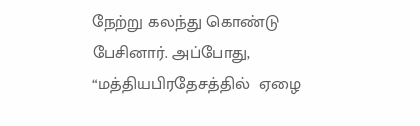நேற்று கலந்து கொண்டு பேசினார். அப்போது, “மத்தியபிரதேசத்தில்  ஏழை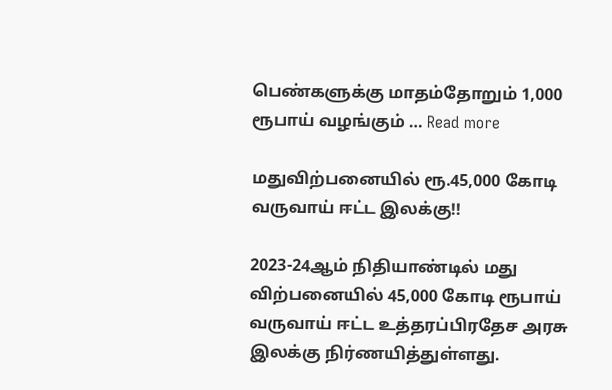பெண்களுக்கு மாதம்தோறும் 1,000 ரூபாய் வழங்கும் … Read more

மதுவிற்பனையில் ரூ.45,000 கோடி வருவாய் ஈட்ட இலக்கு!!

2023-24ஆம் நிதியாண்டில் மது விற்பனையில் 45,000 கோடி ரூபாய் வருவாய் ஈட்ட உத்தரப்பிரதேச அரசு இலக்கு நிர்ணயித்துள்ளது.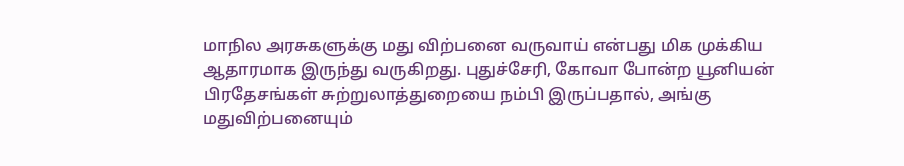மாநில அரசுகளுக்கு மது விற்பனை வருவாய் என்பது மிக முக்கிய ஆதாரமாக இருந்து வருகிறது. புதுச்சேரி, கோவா போன்ற யூனியன் பிரதேசங்கள் சுற்றுலாத்துறையை நம்பி இருப்பதால், அங்கு மதுவிற்பனையும்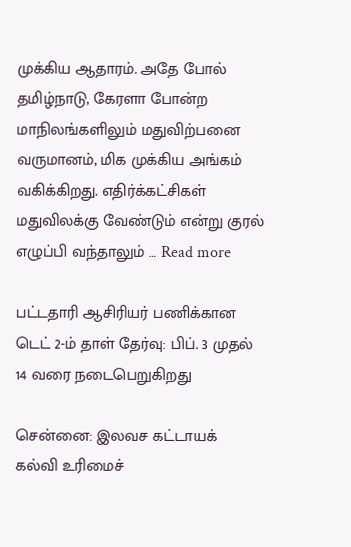முக்கிய ஆதாரம். அதே போல் தமிழ்நாடு, கேரளா போன்ற மாநிலங்களிலும் மதுவிற்பனை வருமானம், மிக முக்கிய அங்கம் வகிக்கிறது. எதிர்க்கட்சிகள் மதுவிலக்கு வேண்டும் என்று குரல் எழுப்பி வந்தாலும் … Read more

பட்டதாரி ஆசிரியர் பணிக்கான டெட் 2-ம் தாள் தேர்வு: பிப். 3 முதல் 14 வரை நடைபெறுகிறது

சென்னை: இலவச கட்டாயக் கல்வி உரிமைச்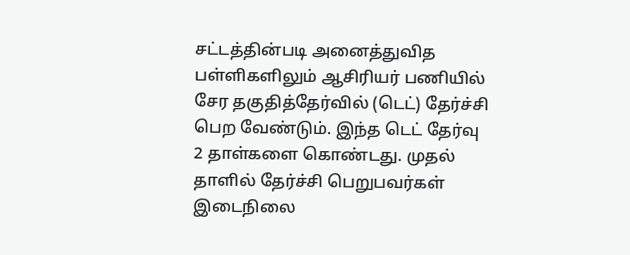சட்டத்தின்படி அனைத்துவித பள்ளிகளிலும் ஆசிரியர் பணியில் சேர தகுதித்தேர்வில் (டெட்) தேர்ச்சி பெற வேண்டும். இந்த டெட் தேர்வு 2 தாள்களை கொண்டது. முதல் தாளில் தேர்ச்சி பெறுபவர்கள் இடைநிலை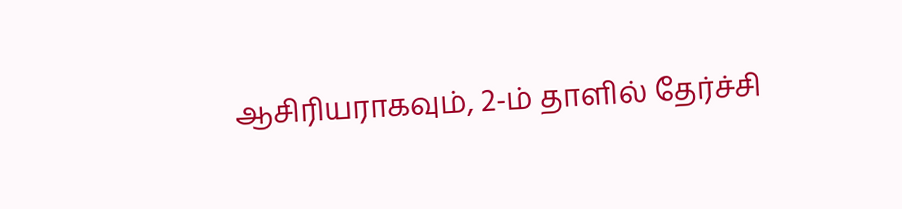ஆசிரியராகவும், 2-ம் தாளில் தேர்ச்சி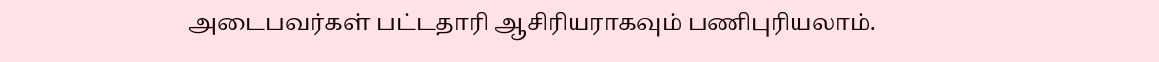அடைபவர்கள் பட்டதாரி ஆசிரியராகவும் பணிபுரியலாம்.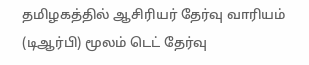தமிழகத்தில் ஆசிரியர் தேர்வு வாரியம் (டிஆர்பி) மூலம் டெட் தேர்வு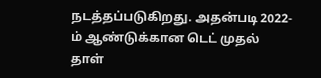நடத்தப்படுகிறது. அதன்படி 2022-ம் ஆண்டுக்கான டெட் முதல் தாள்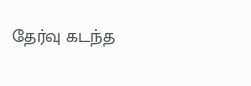தேர்வு கடந்த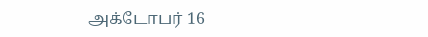அக்டோபர் 16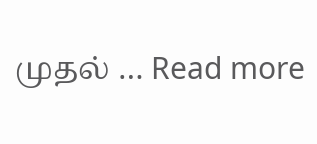முதல் … Read more